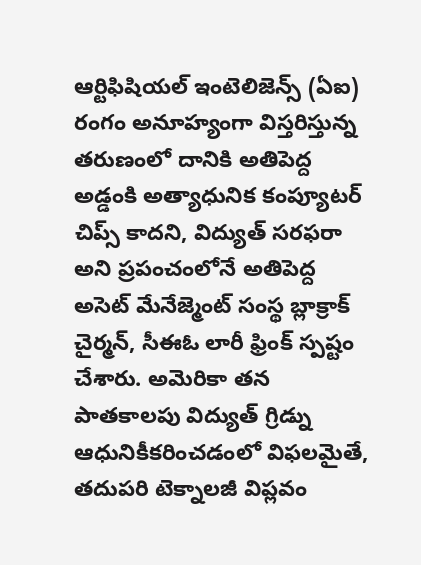ఆర్టిఫిషియల్ ఇంటెలిజెన్స్ (ఏఐ) రంగం అనూహ్యంగా విస్తరిస్తున్న తరుణంలో దానికి అతిపెద్ద అడ్డంకి అత్యాధునిక కంప్యూటర్ చిప్స్ కాదని, విద్యుత్ సరఫరా అని ప్రపంచంలోనే అతిపెద్ద అసెట్ మేనేజ్మెంట్ సంస్థ బ్లాక్రాక్ చైర్మన్, సీఈఓ లారీ ఫ్రింక్ స్పష్టం చేశారు. అమెరికా తన పాతకాలపు విద్యుత్ గ్రిడ్ను ఆధునికీకరించడంలో విఫలమైతే, తదుపరి టెక్నాలజీ విప్లవం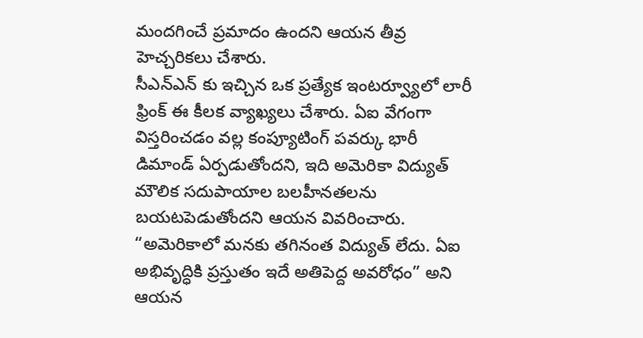మందగించే ప్రమాదం ఉందని ఆయన తీవ్ర హెచ్చరికలు చేశారు.
సీఎన్ఎన్ కు ఇచ్చిన ఒక ప్రత్యేక ఇంటర్వ్యూలో లారీ ఫ్రింక్ ఈ కీలక వ్యాఖ్యలు చేశారు. ఏఐ వేగంగా విస్తరించడం వల్ల కంప్యూటింగ్ పవర్కు భారీ డిమాండ్ ఏర్పడుతోందని, ఇది అమెరికా విద్యుత్ మౌలిక సదుపాయాల బలహీనతలను బయటపెడుతోందని ఆయన వివరించారు.
“అమెరికాలో మనకు తగినంత విద్యుత్ లేదు. ఏఐ అభివృద్ధికి ప్రస్తుతం ఇదే అతిపెద్ద అవరోధం” అని ఆయన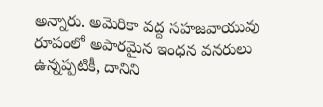అన్నారు. అమెరికా వద్ద సహజవాయువు రూపంలో అపారమైన ఇంధన వనరులు ఉన్నప్పటికీ, దానిని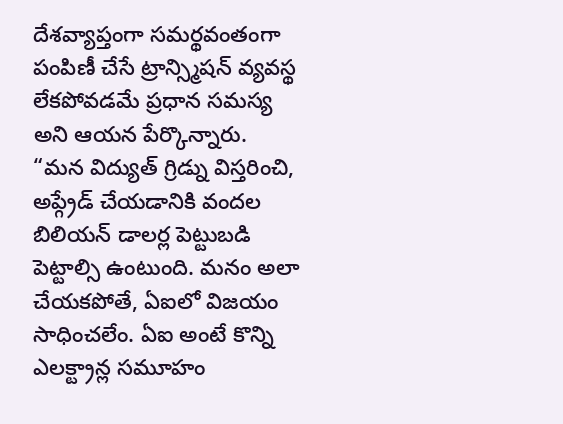దేశవ్యాప్తంగా సమర్థవంతంగా పంపిణీ చేసే ట్రాన్స్మిషన్ వ్యవస్థ లేకపోవడమే ప్రధాన సమస్య అని ఆయన పేర్కొన్నారు.
“మన విద్యుత్ గ్రిడ్ను విస్తరించి, అప్గ్రేడ్ చేయడానికి వందల బిలియన్ డాలర్ల పెట్టుబడి పెట్టాల్సి ఉంటుంది. మనం అలా చేయకపోతే, ఏఐలో విజయం సాధించలేం. ఏఐ అంటే కొన్ని ఎలక్ట్రాన్ల సమూహం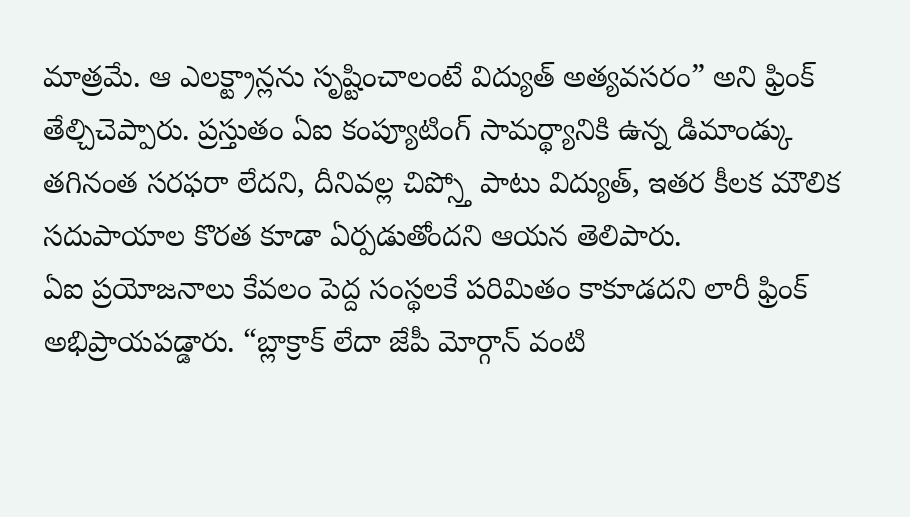మాత్రమే. ఆ ఎలక్ట్రాన్లను సృష్టించాలంటే విద్యుత్ అత్యవసరం” అని ఫ్రింక్ తేల్చిచెప్పారు. ప్రస్తుతం ఏఐ కంప్యూటింగ్ సామర్థ్యానికి ఉన్న డిమాండ్కు తగినంత సరఫరా లేదని, దీనివల్ల చిప్స్తో పాటు విద్యుత్, ఇతర కీలక మౌలిక సదుపాయాల కొరత కూడా ఏర్పడుతోందని ఆయన తెలిపారు.
ఏఐ ప్రయోజనాలు కేవలం పెద్ద సంస్థలకే పరిమితం కాకూడదని లారీ ఫ్రింక్ అభిప్రాయపడ్డారు. “బ్లాక్రాక్ లేదా జేపీ మోర్గాన్ వంటి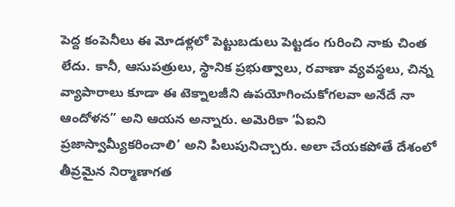పెద్ద కంపెనీలు ఈ మోడళ్లలో పెట్టుబడులు పెట్టడం గురించి నాకు చింత లేదు. కానీ, ఆసుపత్రులు, స్థానిక ప్రభుత్వాలు, రవాణా వ్యవస్థలు, చిన్న వ్యాపారాలు కూడా ఈ టెక్నాలజీని ఉపయోగించుకోగలవా అనేదే నా ఆందోళన” అని ఆయన అన్నారు. అమెరికా ‘ఏఐని ప్రజాస్వామ్యీకరించాలి’ అని పిలుపునిచ్చారు. అలా చేయకపోతే దేశంలో తీవ్రమైన నిర్మాణాగత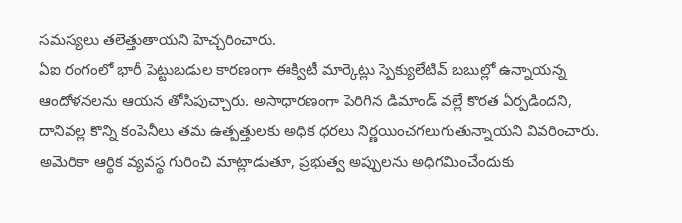సమస్యలు తలెత్తుతాయని హెచ్చరించారు.
ఏఐ రంగంలో భారీ పెట్టుబడుల కారణంగా ఈక్విటీ మార్కెట్లు స్పెక్యులేటివ్ బబుల్లో ఉన్నాయన్న ఆందోళనలను ఆయన తోసిపుచ్చారు. అసాధారణంగా పెరిగిన డిమాండ్ వల్లే కొరత ఏర్పడిందని, దానివల్ల కొన్ని కంపెనీలు తమ ఉత్పత్తులకు అధిక ధరలు నిర్ణయించగలుగుతున్నాయని వివరించారు. అమెరికా ఆర్థిక వ్యవస్థ గురించి మాట్లాడుతూ, ప్రభుత్వ అప్పులను అధిగమించేందుకు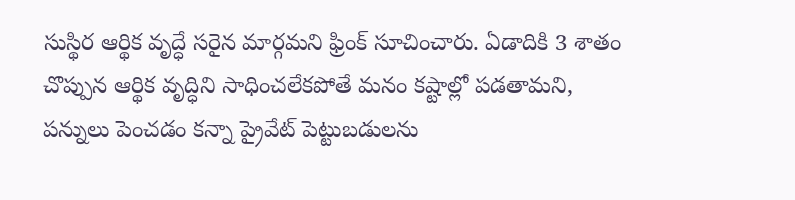సుస్థిర ఆర్థిక వృద్ధే సరైన మార్గమని ఫ్రింక్ సూచించారు. ఏడాదికి 3 శాతం చొప్పున ఆర్థిక వృద్ధిని సాధించలేకపోతే మనం కష్టాల్లో పడతామని, పన్నులు పెంచడం కన్నా ప్రైవేట్ పెట్టుబడులను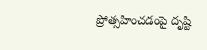ప్రోత్సహించడంపై దృష్టి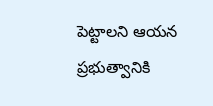పెట్టాలని ఆయన ప్రభుత్వానికి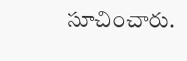సూచించారు.